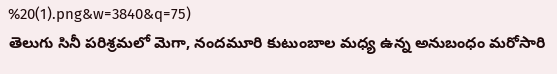%20(1).png&w=3840&q=75)
తెలుగు సినీ పరిశ్రమలో మెగా, నందమూరి కుటుంబాల మధ్య ఉన్న అనుబంధం మరోసారి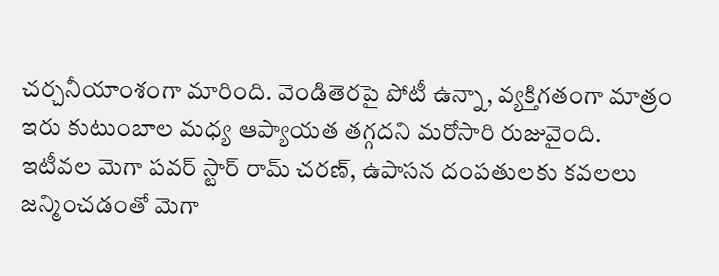చర్చనీయాంశంగా మారింది. వెండితెరపై పోటీ ఉన్నా, వ్యక్తిగతంగా మాత్రం ఇరు కుటుంబాల మధ్య ఆప్యాయత తగ్గదని మరోసారి రుజువైంది. ఇటీవల మెగా పవర్ స్టార్ రామ్ చరణ్, ఉపాసన దంపతులకు కవలలు జన్మించడంతో మెగా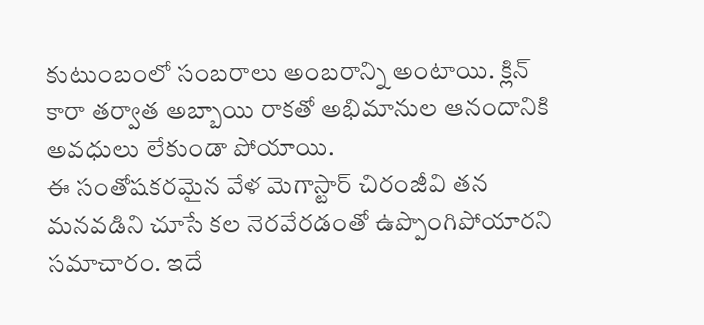కుటుంబంలో సంబరాలు అంబరాన్ని అంటాయి. క్లిన్ కారా తర్వాత అబ్బాయి రాకతో అభిమానుల ఆనందానికి అవధులు లేకుండా పోయాయి.
ఈ సంతోషకరమైన వేళ మెగాస్టార్ చిరంజీవి తన మనవడిని చూసే కల నెరవేరడంతో ఉప్పొంగిపోయారని సమాచారం. ఇదే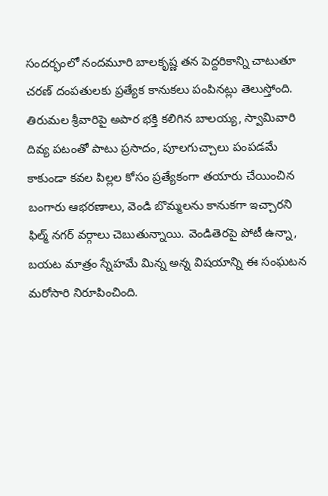సందర్భంలో నందమూరి బాలకృష్ణ తన పెద్దరికాన్ని చాటుతూ చరణ్ దంపతులకు ప్రత్యేక కానుకలు పంపినట్లు తెలుస్తోంది. తిరుమల శ్రీవారిపై అపార భక్తి కలిగిన బాలయ్య, స్వామివారి దివ్య పటంతో పాటు ప్రసాదం, పూలగుచ్చాలు పంపడమే కాకుండా కవల పిల్లల కోసం ప్రత్యేకంగా తయారు చేయించిన బంగారు ఆభరణాలు, వెండి బొమ్మలను కానుకగా ఇచ్చారని ఫిల్మ్ నగర్ వర్గాలు చెబుతున్నాయి. వెండితెరపై పోటీ ఉన్నా, బయట మాత్రం స్నేహమే మిన్న అన్న విషయాన్ని ఈ సంఘటన మరోసారి నిరూపించింది.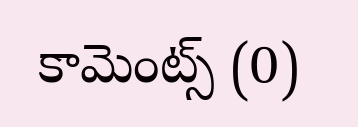కామెంట్స్ (0)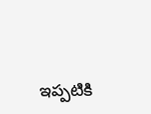ఇప్పటికి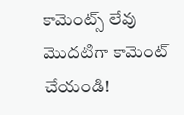కామెంట్స్ లేవు
మొదటిగా కామెంట్ చేయండి!